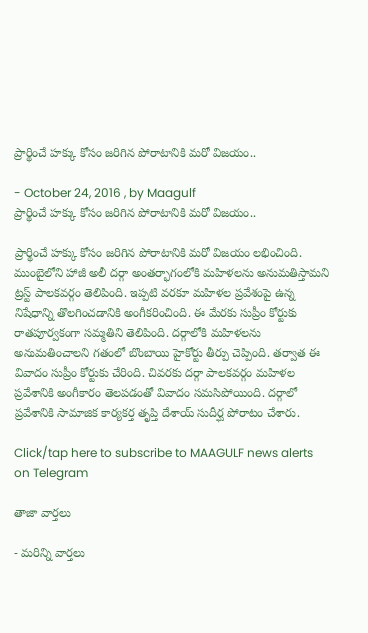ప్రార్థించే హక్కు కోసం జరిగిన పోరాటానికి మరో విజయం..

- October 24, 2016 , by Maagulf
ప్రార్థించే హక్కు కోసం జరిగిన పోరాటానికి మరో విజయం..

ప్రార్థించే హక్కు కోసం జరిగిన పోరాటానికి మరో విజయం లభించింది. ముంబైలోని హాజీ అలీ దర్గా అంతర్భాగంలోకి మహిళలను అనుమతిస్తామని ట్రస్ట్ పాలకవర్గం తెలిపింది. ఇప్పటి వరకూ మహిళల ప్రవేశంపై ఉన్న నిషేధాన్ని తొలగించడానికి అంగీకరించింది. ఈ మేరకు సుప్రీం కోర్టుకు రాతపూర్వకంగా సమ్మతిని తెలిపింది. దర్గాలోకి మహిళలను అనుమతించాలని గతంలో బొంబాయి హైకోర్టు తీర్పు చెప్పింది. తర్వాత ఈ వివాదం సుప్రీం కోర్టుకు చేరింది. చివరకు దర్గా పాలకవర్గం మహిళల ప్రవేశానికి అంగీకారం తెలపడంతో వివాదం సమసిపోయింది. దర్గాలో ప్రవేశానికి సామాజిక కార్యకర్త తృప్తి దేశాయ్ సుదీర్ఘ పోరాటం చేశారు.

Click/tap here to subscribe to MAAGULF news alerts on Telegram

తాజా వార్తలు

- మరిన్ని వార్తలు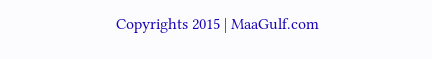Copyrights 2015 | MaaGulf.com